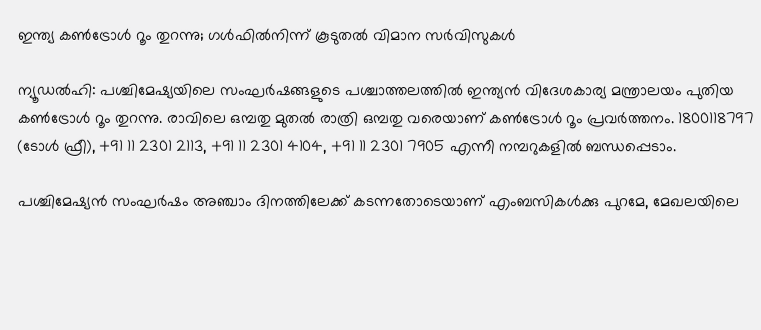ഇന്ത്യ കൺട്രോൾ റൂം തുറന്നു; ഗൾഫിൽനിന്ന് കൂടുതൽ വിമാന സർവിസുകൾ

ന്യൂഡൽഹി: പശ്ചിമേഷ്യയിലെ സംഘർഷങ്ങളുടെ പശ്ചാത്തലത്തിൽ ഇന്ത്യൻ വിദേശകാര്യ മന്ത്രാലയം പുതിയ കൺട്രോൾ റൂം തുറന്നു. രാവിലെ ഒമ്പതു മുതൽ രാത്രി ഒമ്പതു വരെയാണ് കൺട്രോൾ റൂം പ്രവർത്തനം. 1800118797 (ടോൾ ഫ്രീ), +91 11 2301 2113, +91 11 2301 4104, +91 11 2301 7905 എന്നീ നമ്പറുകളിൽ ബന്ധപ്പെടാം.

പശ്ചിമേഷ്യൻ സംഘർഷം അഞ്ചാം ദിനത്തിലേക്ക് കടന്നതോടെയാണ് എംബസികൾക്കു പുറമേ, മേഖലയിലെ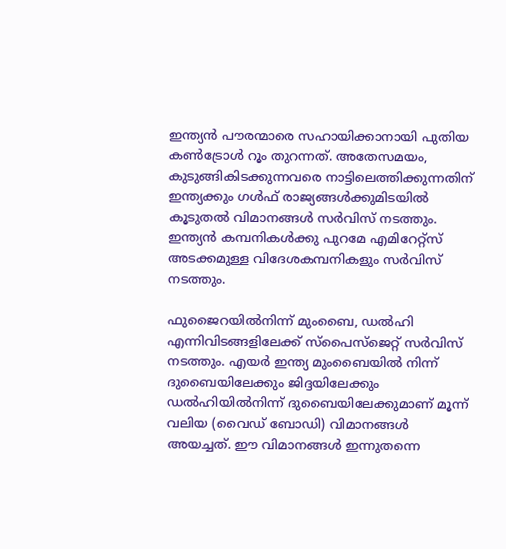ഇന്ത്യൻ പൗരന്മാരെ സഹായിക്കാനായി പുതിയ കൺട്രോൾ റൂം തുറന്നത്. അതേസമയം, കുടുങ്ങികിടക്കുന്നവരെ നാട്ടിലെത്തിക്കുന്നതിന് ഇന്ത്യക്കും ഗൾഫ് രാജ്യങ്ങൾക്കുമിടയിൽ കൂടുതൽ വിമാനങ്ങൾ സർവിസ് നടത്തും. ഇന്ത്യൻ കമ്പനികൾക്കു പുറമേ എമിറേറ്റ്സ് അടക്കമുള്ള വിദേശകമ്പനികളും സർവിസ് നടത്തും.

ഫുജൈറയിൽനിന്ന് മുംബൈ, ഡൽഹി എന്നിവിടങ്ങളിലേക്ക് സ്പൈസ്ജെറ്റ് സർവിസ് നടത്തും. എയർ ഇന്ത്യ മുംബൈയിൽ നിന്ന് ദുബൈയിലേക്കും ജിദ്ദയിലേക്കും ഡൽഹിയിൽനിന്ന് ദുബൈയിലേക്കുമാണ് മൂന്ന് വലിയ (വൈഡ് ബോഡി) വിമാനങ്ങൾ അയച്ചത്. ഈ വിമാനങ്ങൾ ഇന്നുതന്നെ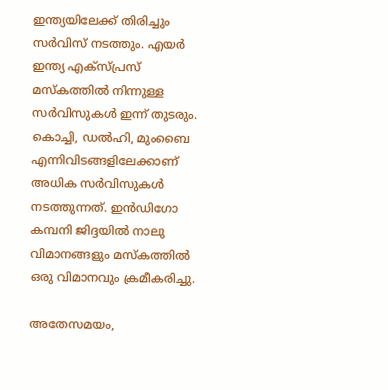ഇന്ത്യയിലേക്ക് തിരിച്ചും സർവിസ് നടത്തും. എയർ ഇന്ത്യ എക്സ്പ്രസ് മസ്കത്തിൽ നിന്നുള്ള സർവിസുകൾ ഇന്ന് തുടരും. കൊച്ചി, ഡൽഹി, മുംബൈ എന്നിവിടങ്ങളിലേക്കാണ് അധിക സർവിസുകൾ നടത്തുന്നത്. ഇൻഡിഗോ കമ്പനി ജിദ്ദയിൽ നാലു വിമാനങ്ങളും മസ്കത്തിൽ ഒരു വിമാനവും ക്രമീകരിച്ചു.

അതേസമയം,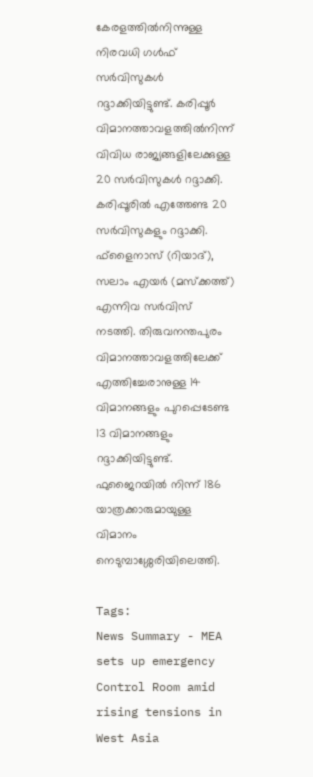കേരളത്തിൽനിന്നുള്ള നിരവധി ഗൾഫ് സർവിസുകൾ റദ്ദാക്കിയിട്ടുണ്ട്. കരിപ്പൂർ വിമാനത്താവളത്തിൽനിന്ന് വിവിധ രാജ്യങ്ങളിലേക്കുള്ള 20 സർവിസുകൾ റദ്ദാക്കി. കരിപ്പൂരിൽ എത്തേണ്ട 20 സർവിസുകളും റദ്ദാക്കി. ഫ്ളൈനാസ് (റിയാദ്), സലാം എയർ (മസ്ക്കത്ത്) എന്നിവ സർവിസ് നടത്തി. തിരുവനന്തപുരം വിമാനത്താവളത്തിലേക്ക് എത്തിച്ചേരാനുള്ള 14 വിമാനങ്ങളും പുറപ്പെടേണ്ട 13 വിമാനങ്ങളും റദ്ദാക്കിയിട്ടുണ്ട്. ഫുജൈറയിൽ നിന്ന് 186 യാത്രക്കാരുമായുള്ള വിമാനം നെടുമ്പാശ്ശേരിയിലെത്തി.

Tags:
News Summary - MEA sets up emergency Control Room amid rising tensions in West Asia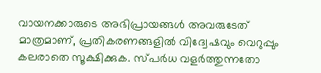വായനക്കാരുടെ അഭിപ്രായങ്ങള്‍ അവരുടേത് മാത്രമാണ്, പ്രതികരണങ്ങളിൽ വിദ്വേഷവും വെറുപ്പും കലരാതെ സൂക്ഷിക്കുക. സ്പർധ വളർത്തുന്നതോ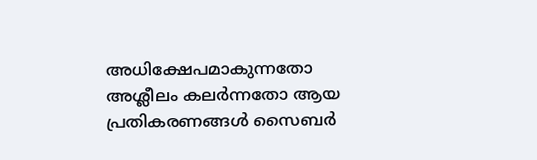അധിക്ഷേപമാകുന്നതോ അശ്ലീലം കലർന്നതോ ആയ പ്രതികരണങ്ങൾ സൈബർ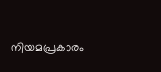നിയമപ്രകാരം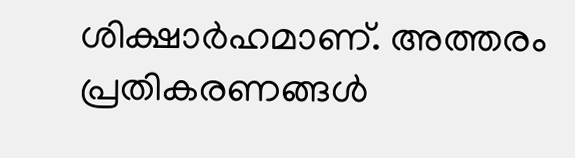ശിക്ഷാർഹമാണ്. അത്തരം പ്രതികരണങ്ങൾ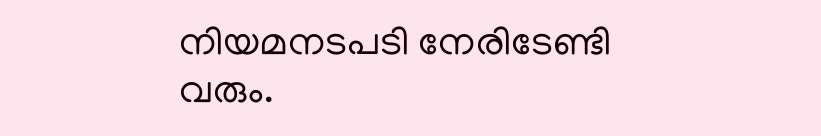നിയമനടപടി നേരിടേണ്ടി വരും.